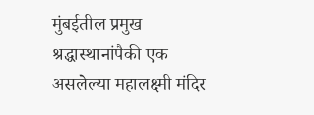मुंबईतील प्रमुख श्रद्धास्थानांपैकी एक असलेल्या महालक्ष्मी मंदिर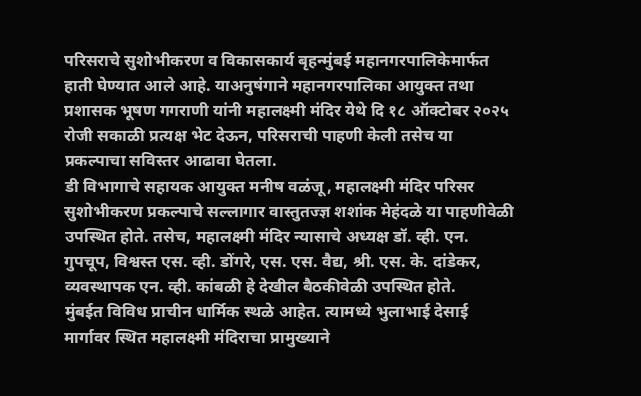परिसराचे सुशोभीकरण व विकासकार्य बृहन्मुंबई महानगरपालिकेमार्फत हाती घेण्यात आले आहे. याअनुषंगाने महानगरपालिका आयुक्त तथा प्रशासक भूषण गगराणी यांनी महालक्ष्मी मंदिर येथे दि १८ ऑक्टोबर २०२५ रोजी सकाळी प्रत्यक्ष भेट देऊन, परिसराची पाहणी केली तसेच या प्रकल्पाचा सविस्तर आढावा घेतला.
डी विभागाचे सहायक आयुक्त मनीष वळंजू, महालक्ष्मी मंदिर परिसर सुशोभीकरण प्रकल्पाचे सल्लागार वास्तुतज्ज्ञ शशांक मेहंदळे या पाहणीवेळी उपस्थित होते. तसेच, महालक्ष्मी मंदिर न्यासाचे अध्यक्ष डॉ. व्ही. एन. गुपचूप, विश्वस्त एस. व्ही. डोंगरे, एस. एस. वैद्य, श्री. एस. के. दांडेकर, व्यवस्थापक एन. व्ही. कांबळी हे देखील बैठकीवेळी उपस्थित होते.
मुंबईत विविध प्राचीन धार्मिक स्थळे आहेत. त्यामध्ये भुलाभाई देसाई मार्गावर स्थित महालक्ष्मी मंदिराचा प्रामुख्याने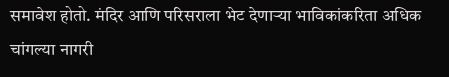समावेश होतो. मंदिर आणि परिसराला भेट देणाऱ्या भाविकांकरिता अधिक चांगल्या नागरी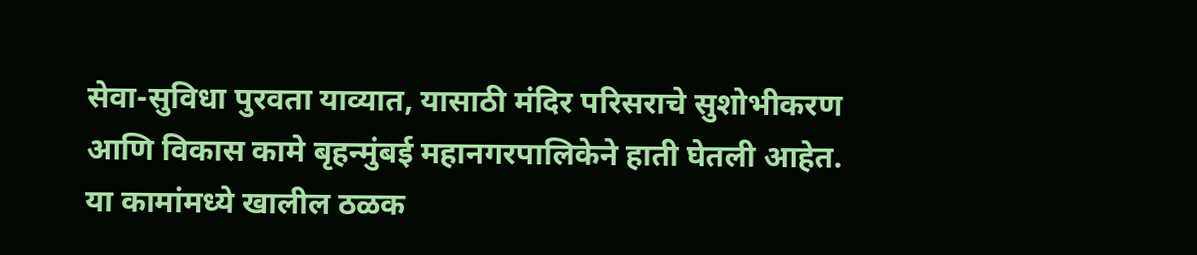सेवा-सुविधा पुरवता याव्यात, यासाठी मंदिर परिसराचे सुशोभीकरण आणि विकास कामे बृहन्मुंबई महानगरपालिकेने हाती घेतली आहेत. या कामांमध्ये खालील ठळक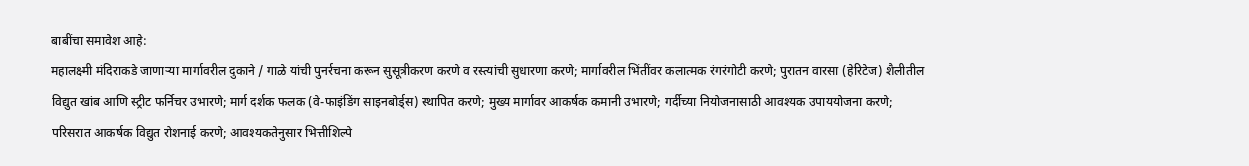बाबींचा समावेश आहे:
महालक्ष्मी मंदिराकडे जाणाऱ्या मार्गावरील दुकाने / गाळे यांची पुनर्रचना करून सुसूत्रीकरण करणे व रस्त्यांची सुधारणा करणे; मार्गावरील भिंतींवर कलात्मक रंगरंगोटी करणे; पुरातन वारसा (हेरिटेज) शैलीतील विद्युत खांब आणि स्ट्रीट फर्निचर उभारणे; मार्ग दर्शक फलक (वे-फाइंडिंग साइनबोर्ड्स) स्थापित करणे; मुख्य मार्गावर आकर्षक कमानी उभारणे; गर्दीच्या नियोजनासाठी आवश्यक उपाययोजना करणे; परिसरात आकर्षक विद्युत रोशनाई करणे; आवश्यकतेनुसार भित्तीशिल्पे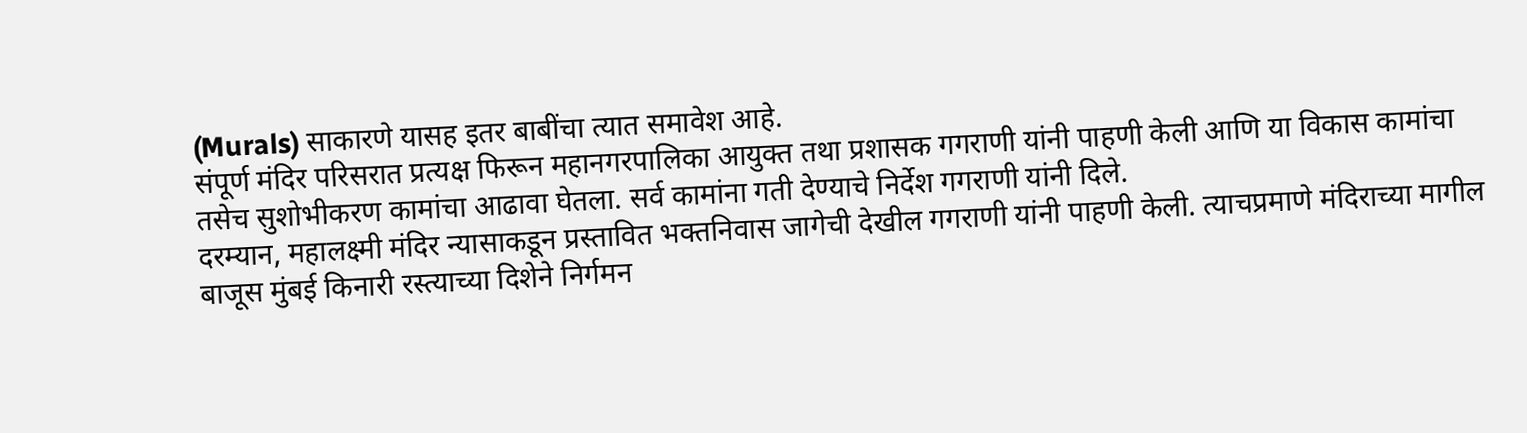(Murals) साकारणे यासह इतर बाबींचा त्यात समावेश आहे.
संपूर्ण मंदिर परिसरात प्रत्यक्ष फिरून महानगरपालिका आयुक्त तथा प्रशासक गगराणी यांनी पाहणी केली आणि या विकास कामांचा तसेच सुशोभीकरण कामांचा आढावा घेतला. सर्व कामांना गती देण्याचे निर्देश गगराणी यांनी दिले.
दरम्यान, महालक्ष्मी मंदिर न्यासाकडून प्रस्तावित भक्तनिवास जागेची देखील गगराणी यांनी पाहणी केली. त्याचप्रमाणे मंदिराच्या मागील बाजूस मुंबई किनारी रस्त्याच्या दिशेने निर्गमन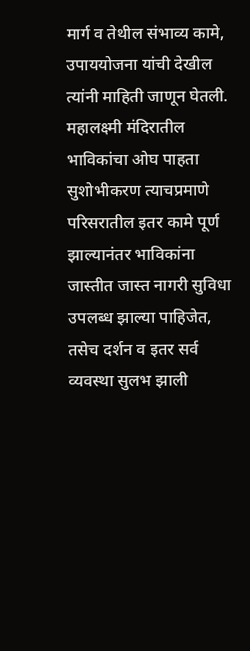मार्ग व तेथील संभाव्य कामे, उपाययोजना यांची देखील त्यांनी माहिती जाणून घेतली. महालक्ष्मी मंदिरातील भाविकांचा ओघ पाहता सुशोभीकरण त्याचप्रमाणे परिसरातील इतर कामे पूर्ण झाल्यानंतर भाविकांना जास्तीत जास्त नागरी सुविधा उपलब्ध झाल्या पाहिजेत, तसेच दर्शन व इतर सर्व व्यवस्था सुलभ झाली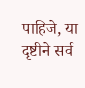पाहिजे, या दृष्टीने सर्व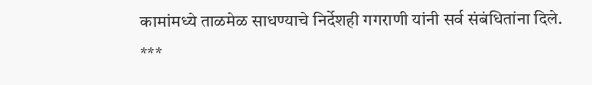कामांमध्ये ताळमेळ साधण्याचे निर्देशही गगराणी यांनी सर्व संबंधितांना दिले.
***